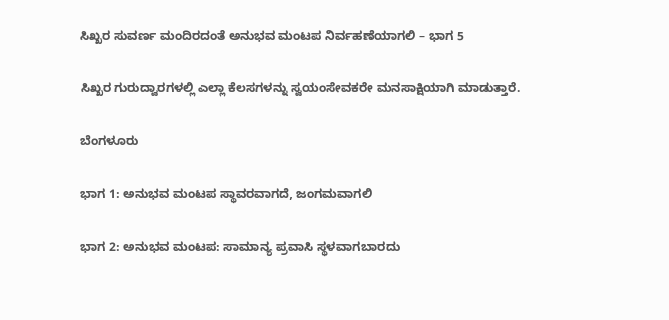ಸಿಖ್ಖರ ಸುವರ್ಣ ಮಂದಿರದಂತೆ ಅನುಭವ ಮಂಟಪ ನಿರ್ವಹಣೆಯಾಗಲಿ – ಭಾಗ 5

ಸಿಖ್ಖರ ಗುರುದ್ವಾರಗಳಲ್ಲಿ ಎಲ್ಲಾ ಕೆಲಸಗಳನ್ನು ಸ್ವಯಂಸೇವಕರೇ ಮನಸಾಕ್ಷಿಯಾಗಿ ಮಾಡುತ್ತಾರೆ.

ಬೆಂಗಳೂರು

ಭಾಗ 1: ಅನುಭವ ಮಂಟಪ ಸ್ಥಾವರವಾಗದೆ, ಜಂಗಮವಾಗಲಿ

ಭಾಗ 2: ಅನುಭವ ಮಂಟಪ: ಸಾಮಾನ್ಯ ಪ್ರವಾಸಿ ಸ್ಥಳವಾಗಬಾರದು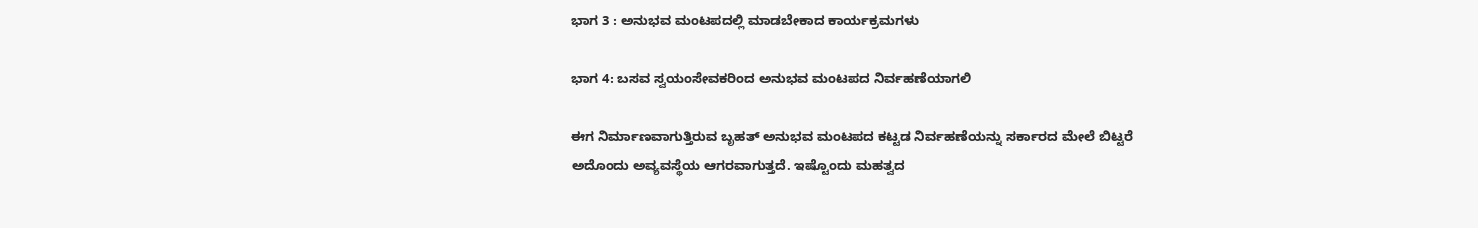ಭಾಗ 3 : ಅನುಭವ ಮಂಟಪದಲ್ಲಿ ಮಾಡಬೇಕಾದ ಕಾರ್ಯಕ್ರಮಗಳು

ಭಾಗ 4: ಬಸವ ಸ್ವಯಂಸೇವಕರಿಂದ ಅನುಭವ ಮಂಟಪದ ನಿರ್ವಹಣೆಯಾಗಲಿ

ಈಗ ನಿರ್ಮಾಣವಾಗುತ್ತಿರುವ ಬೃಹತ್ ಅನುಭವ ಮಂಟಪದ ಕಟ್ಟಡ ನಿರ್ವಹಣೆಯನ್ನು ಸರ್ಕಾರದ ಮೇಲೆ ಬಿಟ್ಟರೆ ಅದೊಂದು ಅವ್ಯವಸ್ಥೆಯ ಆಗರವಾಗುತ್ತದೆ. ಇಷ್ಟೊಂದು ಮಹತ್ವದ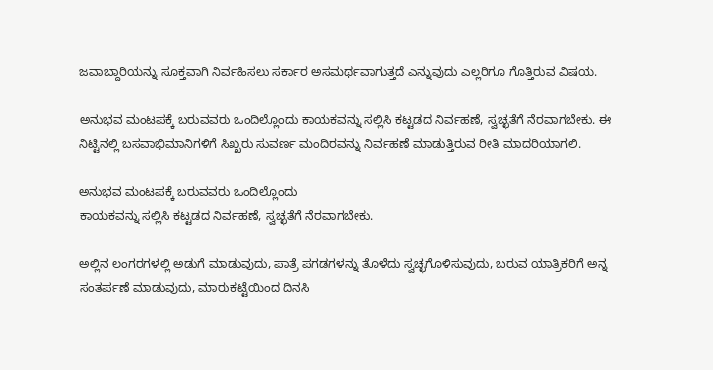ಜವಾಬ್ದಾರಿಯನ್ನು ಸೂಕ್ತವಾಗಿ ನಿರ್ವಹಿಸಲು ಸರ್ಕಾರ ಅಸಮರ್ಥವಾಗುತ್ತದೆ ಎನ್ನುವುದು ಎಲ್ಲರಿಗೂ ಗೊತ್ತಿರುವ ವಿಷಯ.

ಅನುಭವ ಮಂಟಪಕ್ಕೆ ಬರುವವರು ಒಂದಿಲ್ಲೊಂದು ಕಾಯಕವನ್ನು ಸಲ್ಲಿಸಿ ಕಟ್ಟಡದ ನಿರ್ವಹಣೆ, ಸ್ವಚ್ಛತೆಗೆ ನೆರವಾಗಬೇಕು. ಈ ನಿಟ್ಟಿನಲ್ಲಿ ಬಸವಾಭಿಮಾನಿಗಳಿಗೆ ಸಿಖ್ಖರು ಸುವರ್ಣ ಮಂದಿರವನ್ನು ನಿರ್ವಹಣೆ ಮಾಡುತ್ತಿರುವ ರೀತಿ ಮಾದರಿಯಾಗಲಿ.

ಅನುಭವ ಮಂಟಪಕ್ಕೆ ಬರುವವರು ಒಂದಿಲ್ಲೊಂದು
ಕಾಯಕವನ್ನು ಸಲ್ಲಿಸಿ ಕಟ್ಟಡದ ನಿರ್ವಹಣೆ, ಸ್ವಚ್ಛತೆಗೆ ನೆರವಾಗಬೇಕು.

ಅಲ್ಲಿನ ಲಂಗರಗಳಲ್ಲಿ ಅಡುಗೆ ಮಾಡುವುದು, ಪಾತ್ರೆ ಪಗಡಗಳನ್ನು ತೊಳೆದು ಸ್ವಚ್ಛಗೊಳಿಸುವುದು, ಬರುವ ಯಾತ್ರಿಕರಿಗೆ ಅನ್ನ ಸಂತರ್ಪಣೆ ಮಾಡುವುದು, ಮಾರುಕಟ್ಟೆಯಿಂದ ದಿನಸಿ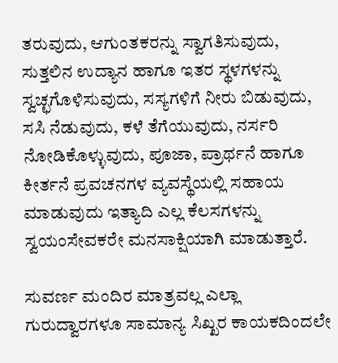ತರುವುದು, ಆಗುಂತಕರನ್ನು ಸ್ವಾಗತಿಸುವುದು, ಸುತ್ತಲಿನ ಉದ್ಯಾನ ಹಾಗೂ ಇತರ ಸ್ಥಳಗಳನ್ನು ಸ್ವಚ್ಛಗೊಳಿಸುವುದು, ಸಸ್ಯಗಳಿಗೆ ನೀರು ಬಿಡುವುದು, ಸಸಿ ನೆಡುವುದು, ಕಳೆ ತೆಗೆಯುವುದು, ನರ್ಸರಿ ನೋಡಿಕೊಳ್ಳುವುದು, ಪೂಜಾ, ಪ್ರಾರ್ಥನೆ ಹಾಗೂ ಕೀರ್ತನೆ ಪ್ರವಚನಗಳ ವ್ಯವಸ್ಥೆಯಲ್ಲಿ ಸಹಾಯ ಮಾಡುವುದು ಇತ್ಯಾದಿ ಎಲ್ಲ ಕೆಲಸಗಳನ್ನು ಸ್ವಯಂಸೇವಕರೇ ಮನಸಾಕ್ಷಿಯಾಗಿ ಮಾಡುತ್ತಾರೆ.

ಸುವರ್ಣ ಮಂದಿರ ಮಾತ್ರವಲ್ಲ ಎಲ್ಲಾ ಗುರುದ್ವಾರಗಳೂ ಸಾಮಾನ್ಯ ಸಿಖ್ಖರ ಕಾಯಕದಿಂದಲೇ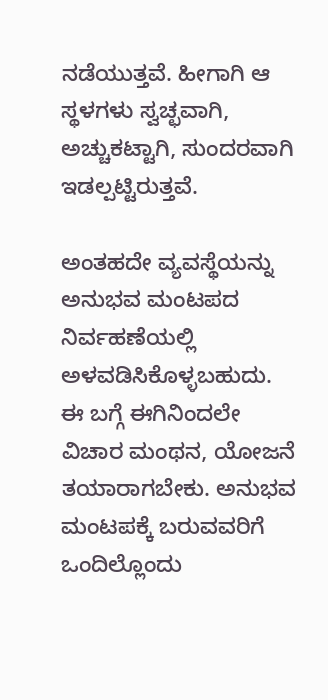ನಡೆಯುತ್ತವೆ. ಹೀಗಾಗಿ ಆ ಸ್ಥಳಗಳು ಸ್ವಚ್ಛವಾಗಿ, ಅಚ್ಚುಕಟ್ಟಾಗಿ, ಸುಂದರವಾಗಿ ಇಡಲ್ಪಟ್ಟಿರುತ್ತವೆ.

ಅಂತಹದೇ ವ್ಯವಸ್ಥೆಯನ್ನು ಅನುಭವ ಮಂಟಪದ ನಿರ್ವಹಣೆಯಲ್ಲಿ ಅಳವಡಿಸಿಕೊಳ್ಳಬಹುದು. ಈ ಬಗ್ಗೆ ಈಗಿನಿಂದಲೇ ವಿಚಾರ ಮಂಥನ, ಯೋಜನೆ ತಯಾರಾಗಬೇಕು. ಅನುಭವ ಮಂಟಪಕ್ಕೆ ಬರುವವರಿಗೆ ಒಂದಿಲ್ಲೊಂದು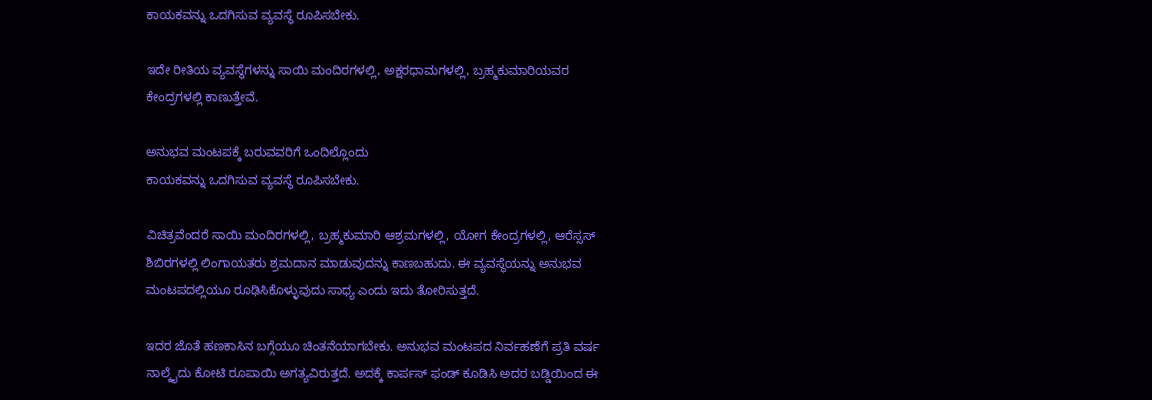ಕಾಯಕವನ್ನು ಒದಗಿಸುವ ವ್ಯವಸ್ಥೆ ರೂಪಿಸಬೇಕು.

ಇದೇ ರೀತಿಯ ವ್ಯವಸ್ಥೆಗಳನ್ನು ಸಾಯಿ ಮಂದಿರಗಳಲ್ಲಿ, ಅಕ್ಷರಧಾಮಗಳಲ್ಲಿ, ಬ್ರಹ್ಮಕುಮಾರಿಯವರ ಕೇಂದ್ರಗಳಲ್ಲಿ ಕಾಣುತ್ತೇವೆ.

ಅನುಭವ ಮಂಟಪಕ್ಕೆ ಬರುವವರಿಗೆ ಒಂದಿಲ್ಲೊಂದು
ಕಾಯಕವನ್ನು ಒದಗಿಸುವ ವ್ಯವಸ್ಥೆ ರೂಪಿಸಬೇಕು.

ವಿಚಿತ್ರವೆಂದರೆ ಸಾಯಿ ಮಂದಿರಗಳಲ್ಲಿ, ಬ್ರಹ್ಮಕುಮಾರಿ ಆಶ್ರಮಗಳಲ್ಲಿ, ಯೋಗ ಕೇಂದ್ರಗಳಲ್ಲಿ, ಆರೆಸ್ಸಸ್ ಶಿಬಿರಗಳಲ್ಲಿ ಲಿಂಗಾಯತರು ಶ್ರಮದಾನ ಮಾಡುವುದನ್ನು ಕಾಣಬಹುದು. ಈ ವ್ಯವಸ್ಥೆಯನ್ನು ಅನುಭವ ಮಂಟಪದಲ್ಲಿಯೂ ರೂಢಿಸಿಕೊಳ್ಳುವುದು ಸಾಧ್ಯ ಎಂದು ಇದು ತೋರಿಸುತ್ತದೆ.

ಇದರ ಜೊತೆ ಹಣಕಾಸಿನ ಬಗ್ಗೆಯೂ ಚಿಂತನೆಯಾಗಬೇಕು. ಅನುಭವ ಮಂಟಪದ ನಿರ್ವಹಣೆಗೆ ಪ್ರತಿ ವರ್ಷ ನಾಲ್ಕೈದು ಕೋಟಿ ರೂಪಾಯಿ ಅಗತ್ಯವಿರುತ್ತದೆ. ಅದಕ್ಕೆ ಕಾರ್ಪಸ್ ಫಂಡ್ ಕೂಡಿಸಿ ಅದರ ಬಡ್ಡಿಯಿಂದ ಈ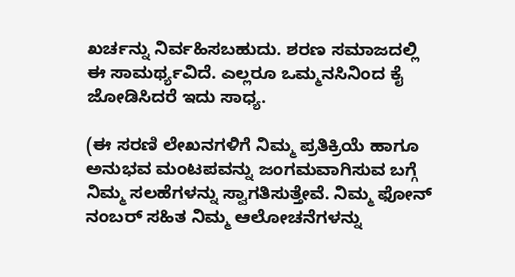ಖರ್ಚನ್ನು ನಿರ್ವಹಿಸಬಹುದು. ಶರಣ ಸಮಾಜದಲ್ಲಿ ಈ ಸಾಮರ್ಥ್ಯವಿದೆ. ಎಲ್ಲರೂ ಒಮ್ಮನಸಿನಿಂದ ಕೈ ಜೋಡಿಸಿದರೆ ಇದು ಸಾಧ್ಯ.

(ಈ ಸರಣಿ ಲೇಖನಗಳಿಗೆ ನಿಮ್ಮ ಪ್ರತಿಕ್ರಿಯೆ ಹಾಗೂ ಅನುಭವ ಮಂಟಪವನ್ನು ಜಂಗಮವಾಗಿಸುವ ಬಗ್ಗೆ ನಿಮ್ಮ ಸಲಹೆಗಳನ್ನು ಸ್ವಾಗತಿಸುತ್ತೇವೆ. ನಿಮ್ಮ ಫೋನ್ ನಂಬರ್ ಸಹಿತ ನಿಮ್ಮ ಆಲೋಚನೆಗಳನ್ನು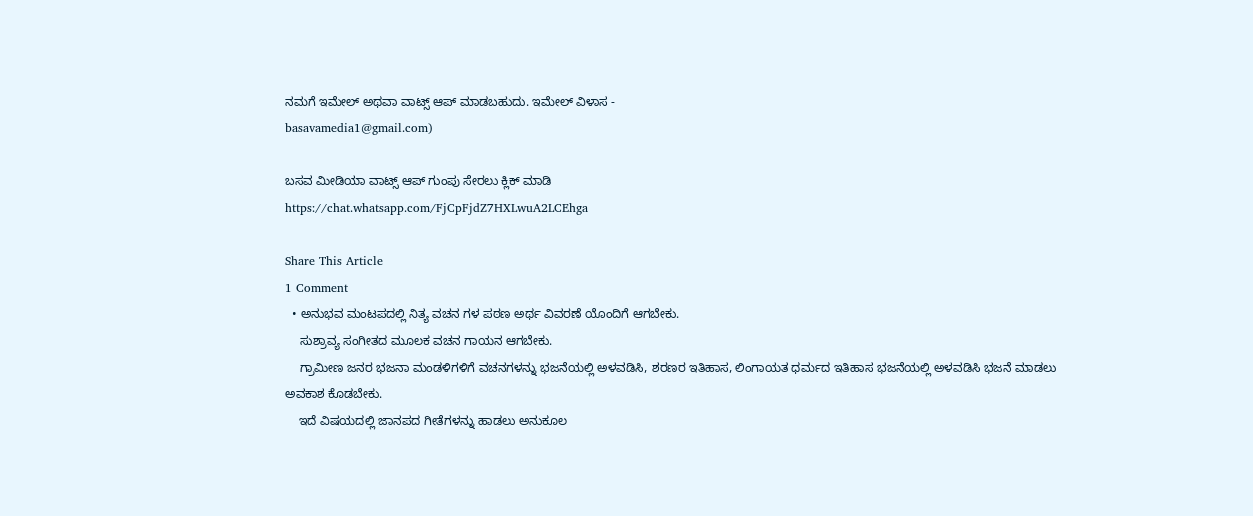ನಮಗೆ ಇಮೇಲ್ ಅಥವಾ ವಾಟ್ಸ್ ಆಪ್ ಮಾಡಬಹುದು. ಇಮೇಲ್ ವಿಳಾಸ -
basavamedia1@gmail.com)

ಬಸವ ಮೀಡಿಯಾ ವಾಟ್ಸ್ ಆಪ್ ಗುಂಪು ಸೇರಲು ಕ್ಲಿಕ್ ಮಾಡಿ
https://chat.whatsapp.com/FjCpFjdZ7HXLwuA2LCEhga

Share This Article
1 Comment
  • ಅನುಭವ ಮಂಟಪದಲ್ಲಿ ನಿತ್ಯ ವಚನ ಗಳ ಪಠಣ ಅರ್ಥ ವಿವರಣೆ ಯೊಂದಿಗೆ ಆಗಬೇಕು.
    ಸುಶ್ರಾವ್ಯ ಸಂಗೀತದ ಮೂಲಕ ವಚನ ಗಾಯನ ಆಗಬೇಕು.
    ಗ್ರಾಮೀಣ ಜನರ ಭಜನಾ ಮಂಡಳಿಗಳಿಗೆ ವಚನಗಳನ್ನು ಭಜನೆಯಲ್ಲಿ ಅಳವಡಿಸಿ, ಶರಣರ ಇತಿಹಾಸ, ಲಿಂಗಾಯತ ಧರ್ಮದ ಇತಿಹಾಸ ಭಜನೆಯಲ್ಲಿ ಅಳವಡಿಸಿ ಭಜನೆ ಮಾಡಲು ಅವಕಾಶ ಕೊಡಬೇಕು.
    ಇದೆ ವಿಷಯದಲ್ಲಿ ಜಾನಪದ ಗೀತೆಗಳನ್ನು ಹಾಡಲು ಅನುಕೂಲ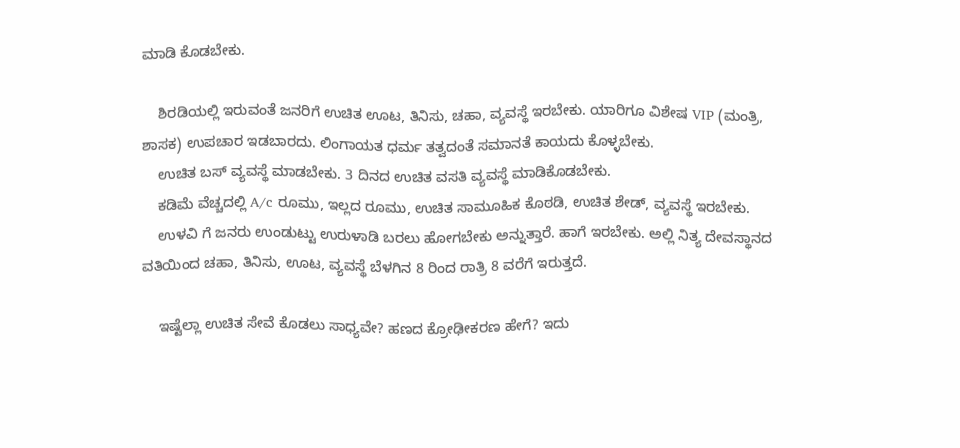ಮಾಡಿ ಕೊಡಬೇಕು.

    ಶಿರಡಿಯಲ್ಲಿ ಇರುವಂತೆ ಜನರಿಗೆ ಉಚಿತ ಊಟ, ತಿನಿಸು, ಚಹಾ, ವ್ಯವಸ್ಥೆ ಇರಬೇಕು. ಯಾರಿಗೂ ವಿಶೇಷ VIP (ಮಂತ್ರಿ, ಶಾಸಕ) ಉಪಚಾರ ಇಡಬಾರದು. ಲಿಂಗಾಯತ ಧರ್ಮ ತತ್ವದಂತೆ ಸಮಾನತೆ ಕಾಯದು ಕೊಳ್ಳಬೇಕು.
    ಉಚಿತ ಬಸ್ ವ್ಯವಸ್ಥೆ ಮಾಡಬೇಕು. 3 ದಿನದ ಉಚಿತ ವಸತಿ ವ್ಯವಸ್ಥೆ ಮಾಡಿಕೊಡಬೇಕು.
    ಕಡಿಮೆ ವೆಚ್ಚದಲ್ಲಿ A/c ರೂಮು, ಇಲ್ಲದ ರೂಮು, ಉಚಿತ ಸಾಮೂಹಿಕ ಕೊಠಡಿ, ಉಚಿತ ಶೇಡ್, ವ್ಯವಸ್ಥೆ ಇರಬೇಕು.
    ಉಳವಿ ಗೆ ಜನರು ಉಂಡುಟ್ಟು ಉರುಳಾಡಿ ಬರಲು ಹೋಗಬೇಕು ಅನ್ನುತ್ತಾರೆ. ಹಾಗೆ ಇರಬೇಕು. ಅಲ್ಲಿ ನಿತ್ಯ ದೇವಸ್ಥಾನದ ವತಿಯಿಂದ ಚಹಾ, ತಿನಿಸು, ಊಟ, ವ್ಯವಸ್ಥೆ ಬೆಳಗಿನ 8 ರಿಂದ ರಾತ್ರಿ 8 ವರೆಗೆ ಇರುತ್ತದೆ.

    ಇಷ್ಟೆಲ್ಲಾ ಉಚಿತ ಸೇವೆ ಕೊಡಲು ಸಾಧ್ಯವೇ? ಹಣದ ಕ್ರೋಢೀಕರಣ ಹೇಗೆ? ಇದು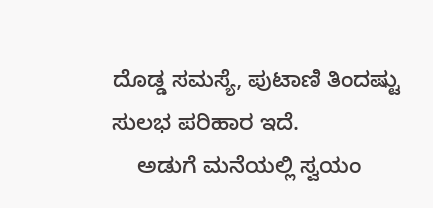ದೊಡ್ಡ ಸಮಸ್ಯೆ, ಪುಟಾಣಿ ತಿಂದಷ್ಟು ಸುಲಭ ಪರಿಹಾರ ಇದೆ.
    ಅಡುಗೆ ಮನೆಯಲ್ಲಿ ಸ್ವಯಂ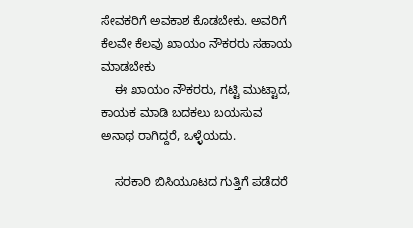ಸೇವಕರಿಗೆ ಅವಕಾಶ ಕೊಡಬೇಕು. ಅವರಿಗೆ ಕೆಲವೇ ಕೆಲವು ಖಾಯಂ ನೌಕರರು ಸಹಾಯ ಮಾಡಬೇಕು
    ಈ ಖಾಯಂ ನೌಕರರು, ಗಟ್ಟಿ ಮುಟ್ಟಾದ, ಕಾಯಕ ಮಾಡಿ ಬದಕಲು ಬಯಸುವ ಅನಾಥ ರಾಗಿದ್ದರೆ, ಒಳ್ಳೆಯದು.

    ಸರಕಾರಿ ಬಿಸಿಯೂಟದ ಗುತ್ತಿಗೆ ಪಡೆದರೆ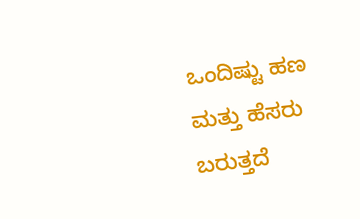ಒಂದಿಷ್ಟು ಹಣ ಮತ್ತು ಹೆಸರು ಬರುತ್ತದೆ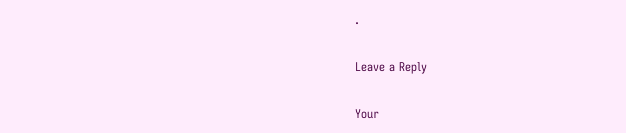.

Leave a Reply

Your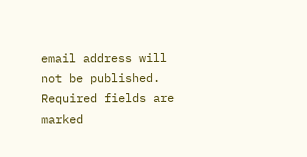email address will not be published. Required fields are marked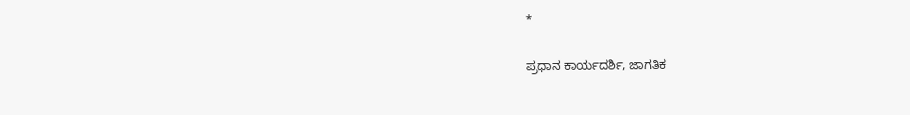*

ಪ್ರಧಾನ ಕಾರ್ಯದರ್ಶಿ, ಜಾಗತಿಕ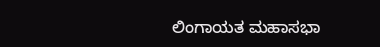ಲಿಂಗಾಯತ ಮಹಾಸಭಾ